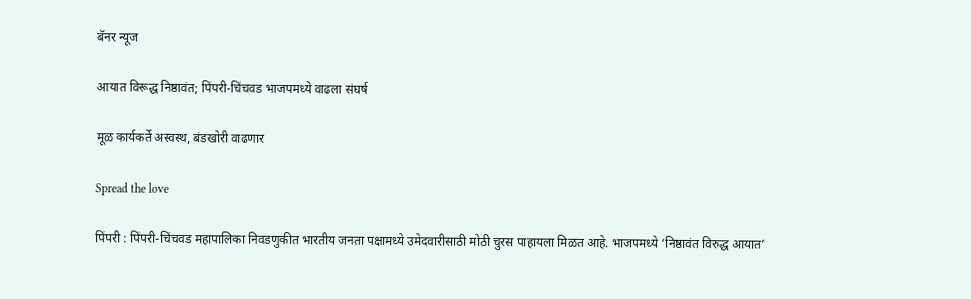बॅनर न्यूज

आयात विरूद्ध निष्ठावंत; पिंपरी-चिंचवड भाजपमध्ये वाढला संघर्ष

मूळ कार्यकर्ते अस्वस्थ, बंडखोरी वाढणार

Spread the love

पिंपरी : पिंपरी-चिंचवड महापालिका निवडणुकीत भारतीय जनता पक्षामध्ये उमेदवारीसाठी मोठी चुरस पाहायला मिळत आहे. भाजपमध्ये ‘निष्ठावंत विरुद्ध आयात’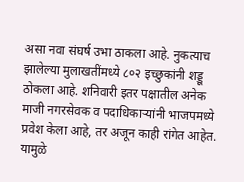असा नवा संघर्ष उभा ठाकला आहे. नुकत्याच झालेल्या मुलाखतींमध्ये ८०२ इच्छुकांनी शड्डू ठोकला आहे. शनिवारी इतर पक्षातील अनेक माजी नगरसेवक व पदाधिकाऱ्यांनी भाजपमध्ये प्रवेश केला आहे, तर अजून काही रांगेत आहेत. यामुळे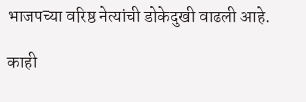भाजपच्या वरिष्ठ नेत्यांची डोकेदुखी वाढली आहे.

काही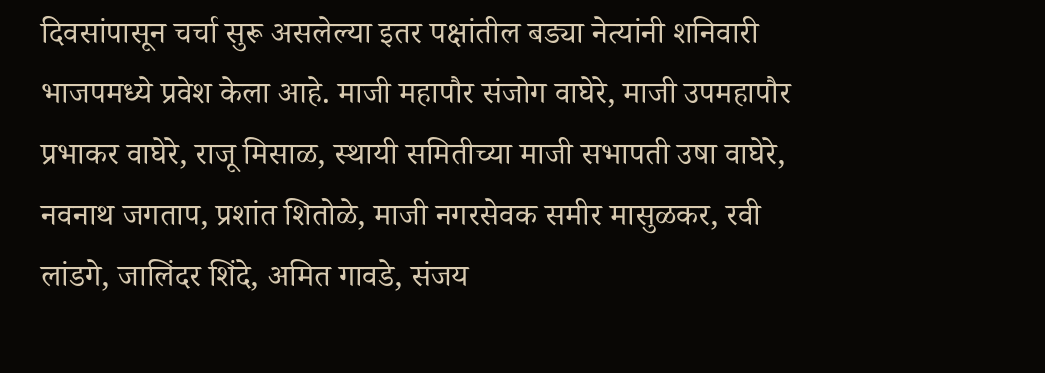दिवसांपासून चर्चा सुरू असलेल्या इतर पक्षांतील बड्या नेत्यांनी शनिवारी भाजपमध्ये प्रवेश केला आहे. माजी महापौर संजोग वाघेरे, माजी उपमहापौर प्रभाकर वाघेरे, राजू मिसाळ, स्थायी समितीच्या माजी सभापती उषा वाघेरे, नवनाथ जगताप, प्रशांत शितोळे, माजी नगरसेवक समीर मासुळकर, रवी लांडगे, जालिंदर शिंदे, अमित गावडे, संजय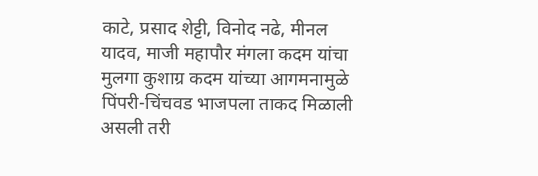काटे, प्रसाद शेट्टी, विनोद नढे, मीनल यादव, माजी महापौर मंगला कदम यांचा मुलगा कुशाग्र कदम यांच्या आगमनामुळे पिंपरी-चिंचवड भाजपला ताकद मिळाली असली तरी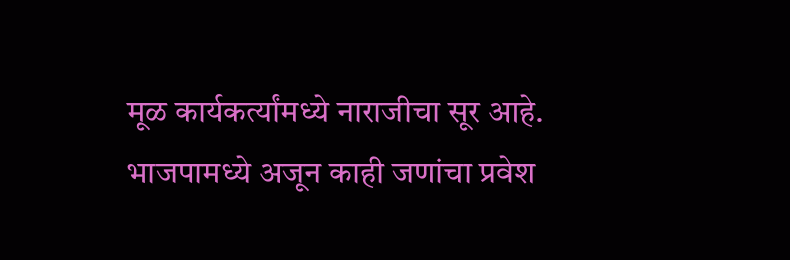मूळ कार्यकर्त्यांमध्ये नाराजीचा सूर आहे. भाजपामध्ये अजून काही जणांचा प्रवेश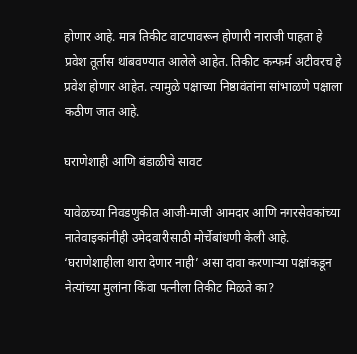होणार आहे. मात्र तिकीट वाटपावरून होणारी नाराजी पाहता हे प्रवेश तूर्तास थांबवण्यात आलेले आहेत. तिकीट कन्फर्म अटीवरच हे प्रवेश होणार आहेत. त्यामुळे पक्षाच्या निष्ठावंतांना सांभाळणे पक्षाला कठीण जात आहे.

घराणेशाही आणि बंडाळीचे सावट

यावेळच्या निवडणुकीत आजी-माजी आमदार आणि नगरसेवकांच्या नातेवाइकांनीही उमेदवारीसाठी मोर्चेबांधणी केली आहे. ‘घराणेशाहीला थारा देणार नाही’ असा दावा करणाऱ्या पक्षांकडून नेत्यांच्या मुलांना किंवा पत्नीला तिकीट मिळते का?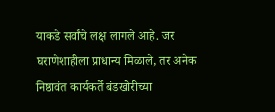याकडे सर्वांचे लक्ष लागले आहे. जर घराणेशाहीला प्राधान्य मिळाले, तर अनेक निष्ठावंत कार्यकर्ते बंडखोरीच्या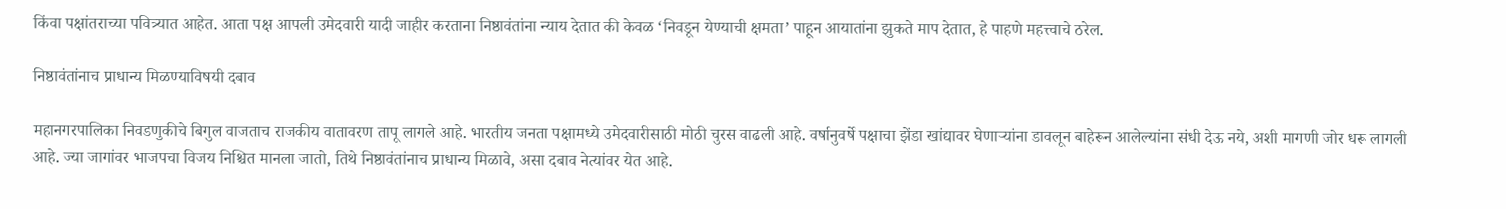किंवा पक्षांतराच्या पवित्र्यात आहेत. आता पक्ष आपली उमेदवारी यादी जाहीर करताना निष्ठावंतांना न्याय देतात की केवळ ‘निवडून येण्याची क्षमता’ पाहून आयातांना झुकते माप देतात, हे पाहणे महत्त्वाचे ठरेल.

निष्ठावंतांनाच प्राधान्य मिळण्याविषयी दबाव

महानगरपालिका निवडणुकीचे बिगुल वाजताच राजकीय वातावरण तापू लागले आहे. भारतीय जनता पक्षामध्ये उमेदवारीसाठी मोठी चुरस वाढली आहे. वर्षानुवर्षे पक्षाचा झेंडा खांद्यावर घेणाऱ्यांना डावलून बाहेरून आलेल्यांना संधी देऊ नये, अशी मागणी जोर धरू लागली आहे. ज्या जागांवर भाजपचा विजय निश्चित मानला जातो, तिथे निष्ठावंतांनाच प्राधान्य मिळावे, असा दबाव नेत्यांवर येत आहे.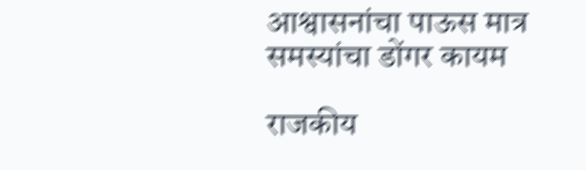आश्वासनांचा पाऊस मात्र समस्यांचा डोंगर कायम

राजकीय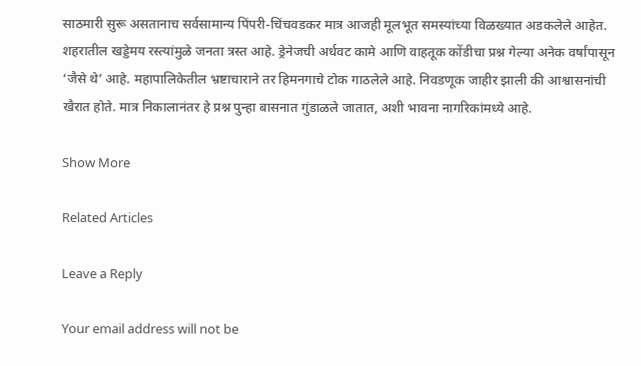साठमारी सुरू असतानाच सर्वसामान्य पिंपरी-चिंचवडकर मात्र आजही मूलभूत समस्यांच्या विळख्यात अडकलेले आहेत. शहरातील खड्डेमय रस्त्यांमुळे जनता त्रस्त आहे. ड्रेनेजची अर्धवट कामे आणि वाहतूक कोंडीचा प्रश्न गेल्या अनेक वर्षांपासून ‘जैसे थे’ आहे. महापालिकेतील भ्रष्टाचाराने तर हिमनगाचे टोक गाठलेले आहे. निवडणूक जाहीर झाली की आश्वासनांची खैरात होते. मात्र निकालानंतर हे प्रश्न पुन्हा बासनात गुंडाळले जातात, अशी भावना नागरिकांमध्ये आहे.

Show More

Related Articles

Leave a Reply

Your email address will not be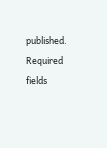published. Required fields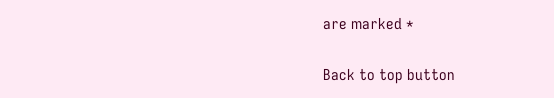are marked *

Back to top button